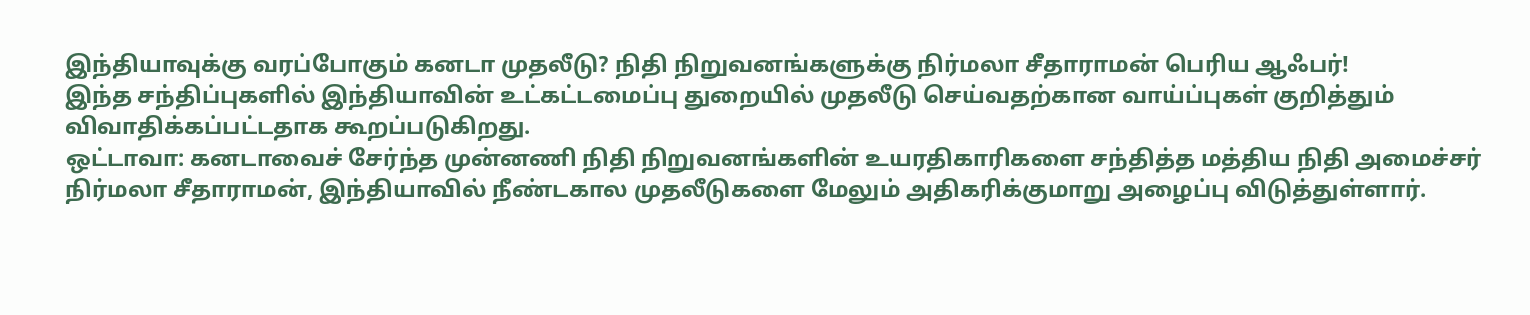இந்தியாவுக்கு வரப்போகும் கனடா முதலீடு? நிதி நிறுவனங்களுக்கு நிர்மலா சீதாராமன் பெரிய ஆஃபர்!
இந்த சந்திப்புகளில் இந்தியாவின் உட்கட்டமைப்பு துறையில் முதலீடு செய்வதற்கான வாய்ப்புகள் குறித்தும் விவாதிக்கப்பட்டதாக கூறப்படுகிறது.
ஒட்டாவா: கனடாவைச் சேர்ந்த முன்னணி நிதி நிறுவனங்களின் உயரதிகாரிகளை சந்தித்த மத்திய நிதி அமைச்சர் நிர்மலா சீதாராமன், இந்தியாவில் நீண்டகால முதலீடுகளை மேலும் அதிகரிக்குமாறு அழைப்பு விடுத்துள்ளார்.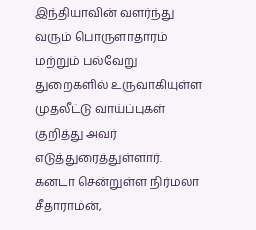இந்தியாவின் வளர்ந்து வரும் பொருளாதாரம் மற்றும் பல்வேறு துறைகளில் உருவாகியுள்ள முதலீட்டு வாய்ப்புகள் குறித்து அவர் எடுத்துரைத்துள்ளார்.
கனடா சென்றுள்ள நிர்மலா சீதாராமன்,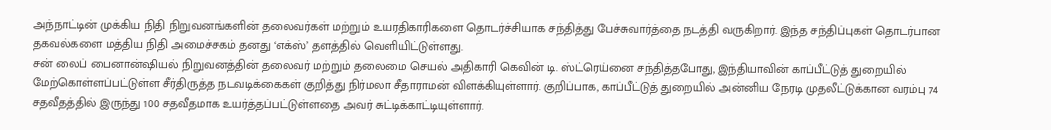அந்நாட்டின் முக்கிய நிதி நிறுவனங்களின் தலைவர்கள் மற்றும் உயரதிகாரிகளை தொடர்ச்சியாக சந்தித்து பேச்சுவார்த்தை நடத்தி வருகிறார். இந்த சந்திப்புகள் தொடர்பான தகவல்களை மத்திய நிதி அமைச்சகம் தனது ‘எக்ஸ்’ தளத்தில் வெளியிட்டுள்ளது.
சன் லைப் பைனான்ஷியல் நிறுவனத்தின் தலைவர் மற்றும் தலைமை செயல் அதிகாரி கெவின் டி. ஸ்ட்ரெய்னை சந்தித்தபோது, இந்தியாவின் காப்பீட்டுத் துறையில் மேற்கொள்ளப்பட்டுள்ள சீர்திருத்த நடவடிக்கைகள் குறித்து நிர்மலா சீதாராமன் விளக்கியுள்ளார். குறிப்பாக, காப்பீட்டுத் துறையில் அன்னிய நேரடி முதலீட்டுக்கான வரம்பு 74 சதவீதத்தில் இருந்து 100 சதவீதமாக உயர்த்தப்பட்டுள்ளதை அவர் சுட்டிக்காட்டியுள்ளார்.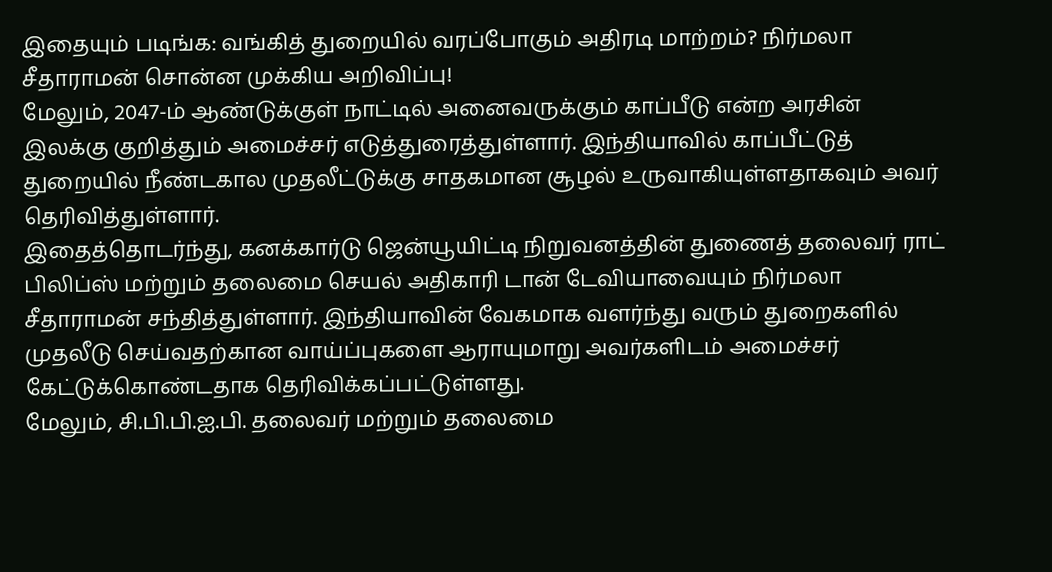இதையும் படிங்க: வங்கித் துறையில் வரப்போகும் அதிரடி மாற்றம்? நிர்மலா சீதாராமன் சொன்ன முக்கிய அறிவிப்பு!
மேலும், 2047-ம் ஆண்டுக்குள் நாட்டில் அனைவருக்கும் காப்பீடு என்ற அரசின் இலக்கு குறித்தும் அமைச்சர் எடுத்துரைத்துள்ளார். இந்தியாவில் காப்பீட்டுத் துறையில் நீண்டகால முதலீட்டுக்கு சாதகமான சூழல் உருவாகியுள்ளதாகவும் அவர் தெரிவித்துள்ளார்.
இதைத்தொடர்ந்து, கனக்கார்டு ஜென்யூயிட்டி நிறுவனத்தின் துணைத் தலைவர் ராட் பிலிப்ஸ் மற்றும் தலைமை செயல் அதிகாரி டான் டேவியாவையும் நிர்மலா சீதாராமன் சந்தித்துள்ளார். இந்தியாவின் வேகமாக வளர்ந்து வரும் துறைகளில் முதலீடு செய்வதற்கான வாய்ப்புகளை ஆராயுமாறு அவர்களிடம் அமைச்சர் கேட்டுக்கொண்டதாக தெரிவிக்கப்பட்டுள்ளது.
மேலும், சி.பி.பி.ஐ.பி. தலைவர் மற்றும் தலைமை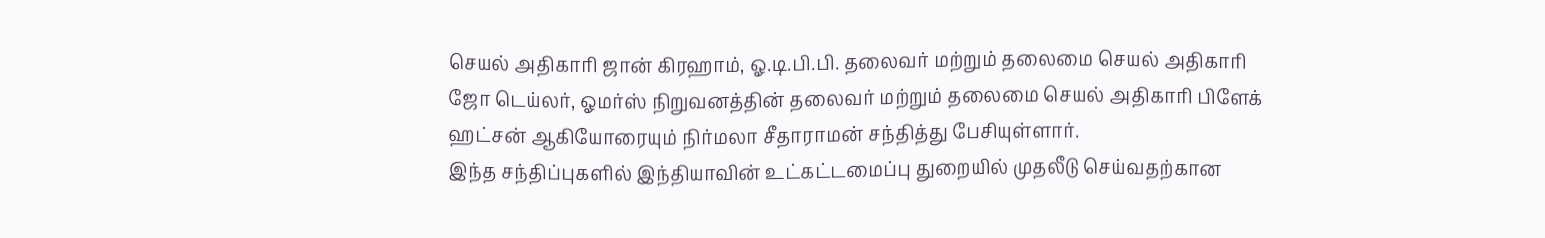செயல் அதிகாரி ஜான் கிரஹாம், ஓ.டி.பி.பி. தலைவர் மற்றும் தலைமை செயல் அதிகாரி ஜோ டெய்லர், ஓமர்ஸ் நிறுவனத்தின் தலைவர் மற்றும் தலைமை செயல் அதிகாரி பிளேக் ஹட்சன் ஆகியோரையும் நிர்மலா சீதாராமன் சந்தித்து பேசியுள்ளார்.
இந்த சந்திப்புகளில் இந்தியாவின் உட்கட்டமைப்பு துறையில் முதலீடு செய்வதற்கான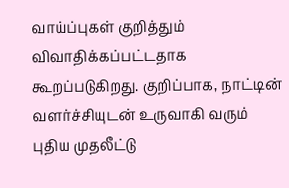வாய்ப்புகள் குறித்தும் விவாதிக்கப்பட்டதாக கூறப்படுகிறது. குறிப்பாக, நாட்டின் வளர்ச்சியுடன் உருவாகி வரும் புதிய முதலீட்டு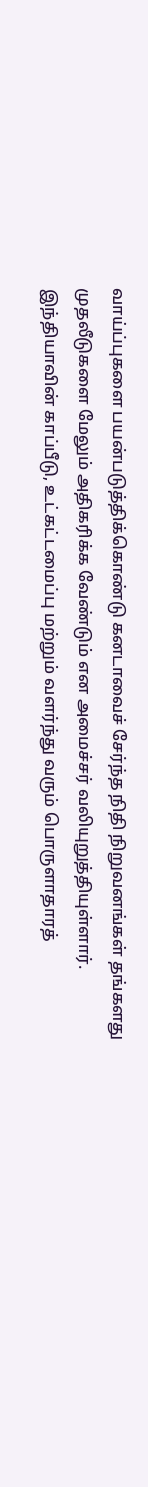வாய்ப்புகளை பயன்படுத்திக்கொண்டு கனடாவைச் சேர்ந்த நிதி நிறுவனங்கள் தங்களது முதலீடுகளை மேலும் அதிகரிக்க வேண்டும் என அமைச்சர் வலியுறுத்தியுள்ளார்.
இந்தியாவின் காப்பீடு, உட்கட்டமைப்பு மற்றும் வளர்ந்து வரும் பொருளாதாரத்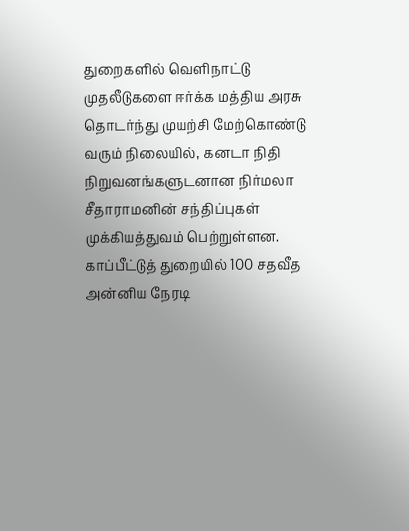துறைகளில் வெளிநாட்டு முதலீடுகளை ஈர்க்க மத்திய அரசு தொடர்ந்து முயற்சி மேற்கொண்டு வரும் நிலையில், கனடா நிதி நிறுவனங்களுடனான நிர்மலா சீதாராமனின் சந்திப்புகள் முக்கியத்துவம் பெற்றுள்ளன.
காப்பீட்டுத் துறையில் 100 சதவீத அன்னிய நேரடி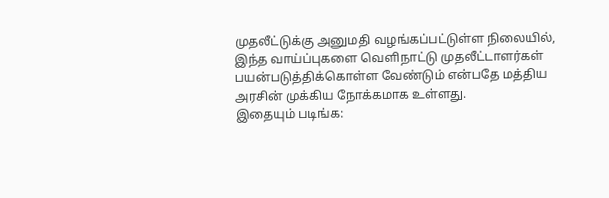முதலீட்டுக்கு அனுமதி வழங்கப்பட்டுள்ள நிலையில், இந்த வாய்ப்புகளை வெளிநாட்டு முதலீட்டாளர்கள் பயன்படுத்திக்கொள்ள வேண்டும் என்பதே மத்திய அரசின் முக்கிய நோக்கமாக உள்ளது.
இதையும் படிங்க: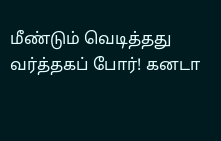மீண்டும் வெடித்தது வர்த்தகப் போர்! கனடா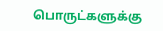பொருட்களுக்கு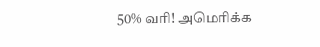50% வரி! அமெரிக்க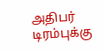அதிபர் டிரம்புக்கு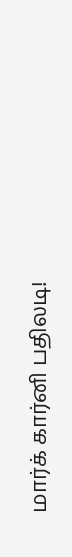மார்க் கார்னி பதிலடி!